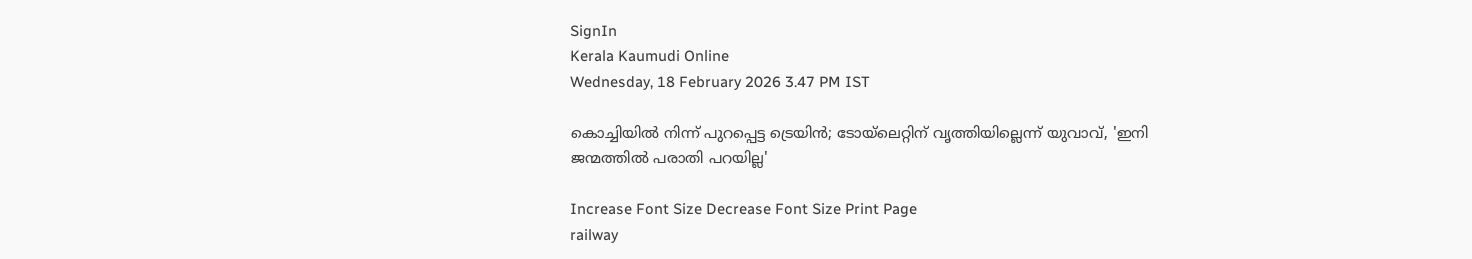SignIn
Kerala Kaumudi Online
Wednesday, 18 February 2026 3.47 PM IST

കൊച്ചിയില്‍ നിന്ന് പുറപ്പെട്ട ട്രെയിന്‍; ടോയ്‌ലെറ്റിന് വൃത്തിയില്ലെന്ന് യുവാവ്, 'ഇനി ജന്മത്തില്‍ പരാതി പറയില്ല'

Increase Font Size Decrease Font Size Print Page
railway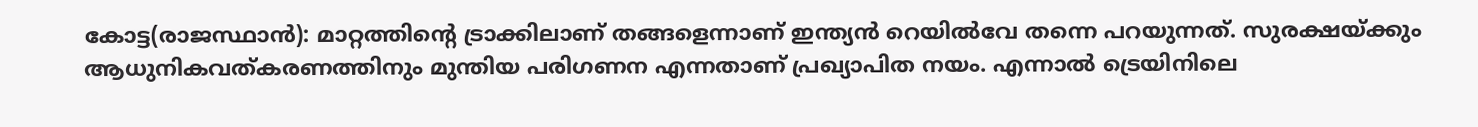കോട്ട(രാജസ്ഥാന്‍): മാറ്റത്തിന്റെ ട്രാക്കിലാണ് തങ്ങളെന്നാണ് ഇന്ത്യന്‍ റെയില്‍വേ തന്നെ പറയുന്നത്. സുരക്ഷയ്ക്കും ആധുനികവത്കരണത്തിനും മുന്തിയ പരിഗണന എന്നതാണ് പ്രഖ്യാപിത നയം. എന്നാല്‍ ട്രെയിനിലെ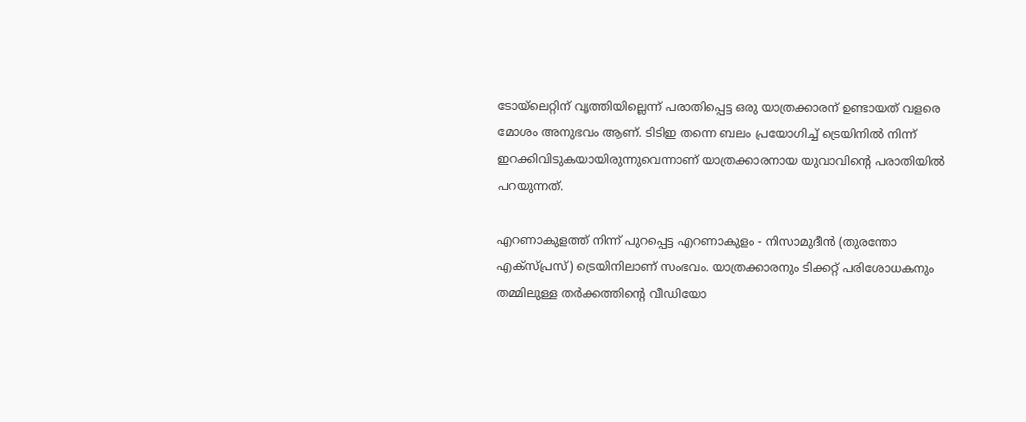ടോയ്‌ലെറ്റിന് വൃത്തിയില്ലെന്ന് പരാതിപ്പെട്ട ഒരു യാത്രക്കാരന് ഉണ്ടായത് വളരെ മോശം അനുഭവം ആണ്. ടിടിഇ തന്നെ ബലം പ്രയോഗിച്ച് ട്രെയിനില്‍ നിന്ന് ഇറക്കിവിടുകയായിരുന്നുവെന്നാണ് യാത്രക്കാരനായ യുവാവിന്റെ പരാതിയില്‍ പറയുന്നത്.

എറണാകുളത്ത് നിന്ന് പുറപ്പെട്ട എറണാകുളം - നിസാമുദീന്‍ (തുരന്തോ എക്‌സ്പ്രസ്) ട്രെയിനിലാണ് സംഭവം. യാത്രക്കാരനും ടിക്കറ്റ് പരിശോധകനും തമ്മിലുള്ള തര്‍ക്കത്തിന്റെ വീഡിയോ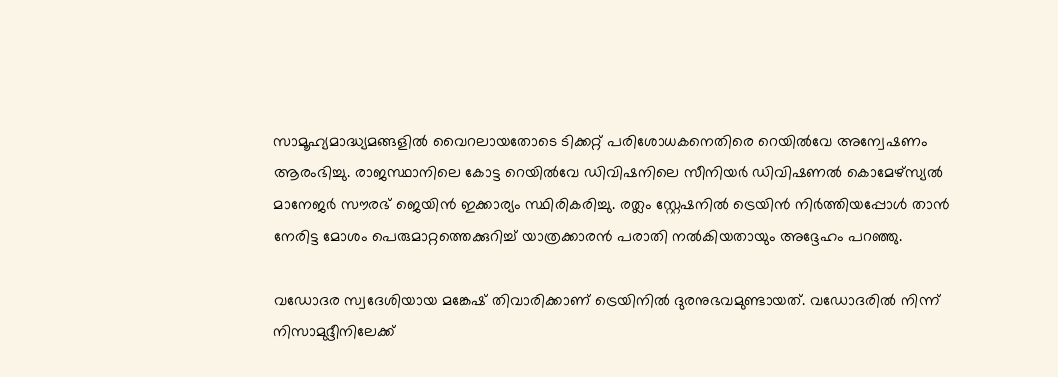സാമൂഹ്യമാദ്ധ്യമങ്ങളില്‍ വൈറലായതോടെ ടിക്കറ്റ് പരിശോധകനെതിരെ റെയില്‍വേ അന്വേഷണം ആരംഭിച്ചു. രാജസ്ഥാനിലെ കോട്ട റെയില്‍വേ ഡിവിഷനിലെ സീനിയര്‍ ഡിവിഷണല്‍ കൊമേഴ്സ്യല്‍ മാനേജര്‍ സൗരഭ് ജെയിന്‍ ഇക്കാര്യം സ്ഥിരികരിച്ചു. രത്ലം സ്റ്റേഷനില്‍ ട്രെയിന്‍ നിര്‍ത്തിയപ്പോള്‍ താന്‍ നേരിട്ട മോശം പെരുമാറ്റത്തെക്കുറിച്ച് യാത്രക്കാരന്‍ പരാതി നല്‍കിയതായും അദ്ദേഹം പറഞ്ഞു.

വഡോദര സ്വദേശിയായ മങ്കേഷ് തിവാരിക്കാണ് ട്രെയിനില്‍ ദുരനുഭവമുണ്ടായത്. വഡോദരില്‍ നിന്ന് നിസാമുദ്ദീനിലേക്ക്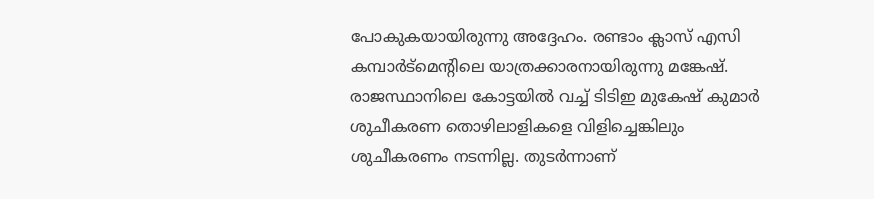പോകുകയായിരുന്നു അദ്ദേഹം. രണ്ടാം ക്ലാസ് എസി കമ്പാര്‍ട്‌മെന്റിലെ യാത്രക്കാരനായിരുന്നു മങ്കേഷ്. രാജസ്ഥാനിലെ കോട്ടയില്‍ വച്ച് ടിടിഇ മുകേഷ് കുമാര്‍ ശുചീകരണ തൊഴിലാളികളെ വിളിച്ചെങ്കിലും ശുചീകരണം നടന്നില്ല. തുടര്‍ന്നാണ്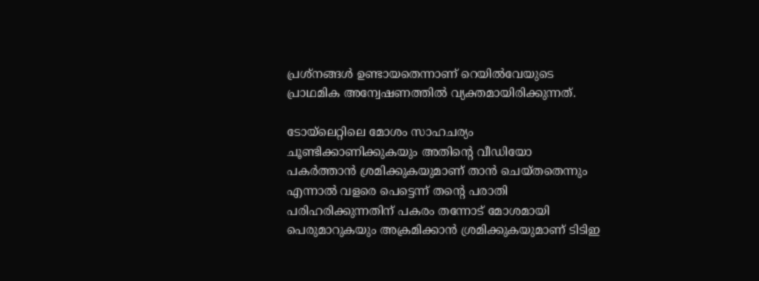പ്രശ്നങ്ങള്‍ ഉണ്ടായതെന്നാണ് റെയില്‍വേയുടെ പ്രാഥമിക അന്വേഷണത്തില്‍ വ്യക്തമായിരിക്കുന്നത്.

ടോയ്‌ലെറ്റിലെ മോശം സാഹചര്യം ചൂണ്ടിക്കാണിക്കുകയും അതിന്റെ വീഡിയോ പകര്‍ത്താന്‍ ശ്രമിക്കുകയുമാണ് താന്‍ ചെയ്തതെന്നും എന്നാല്‍ വളരെ പെട്ടെന്ന് തന്റെ പരാതി പരിഹരിക്കുന്നതിന് പകരം തന്നോട് മോശമായി പെരുമാറുകയും അക്രമിക്കാന്‍ ശ്രമിക്കുകയുമാണ് ടിടിഇ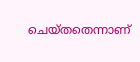ചെയ്തതെന്നാണ്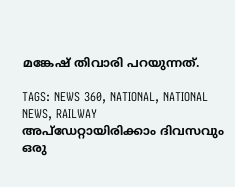മങ്കേഷ് തിവാരി പറയുന്നത്.

TAGS: NEWS 360, NATIONAL, NATIONAL NEWS, RAILWAY
അപ്ഡേറ്റായിരിക്കാം ദിവസവും
ഒരു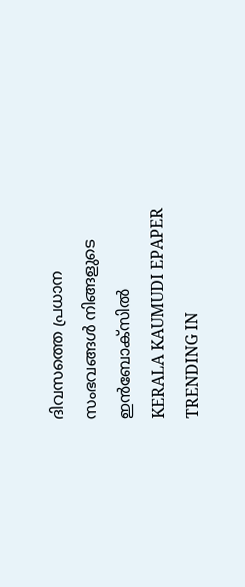ദിവസത്തെ പ്രധാന സംഭവങ്ങൾ നിങ്ങളുടെ ഇൻബോക്സിൽ
KERALA KAUMUDI EPAPER
TRENDING IN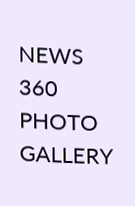NEWS 360
PHOTO GALLERY